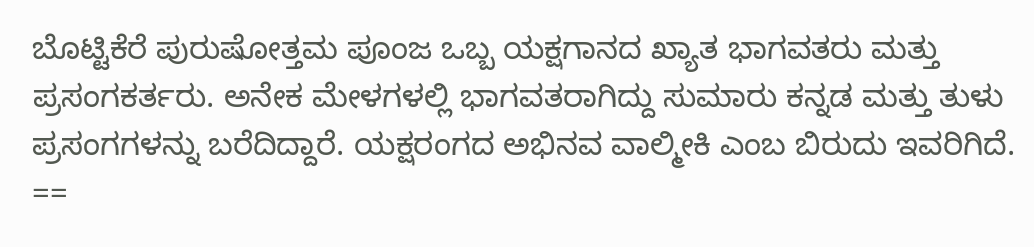ಬೊಟ್ಟಿಕೆರೆ ಪುರುಷೋತ್ತಮ ಪೂಂಜ ಒಬ್ಬ ಯಕ್ಷಗಾನದ ಖ್ಯಾತ ಭಾಗವತರು ಮತ್ತು ಪ್ರಸಂಗಕರ್ತರು. ಅನೇಕ ಮೇಳಗಳಲ್ಲಿ ಭಾಗವತರಾಗಿದ್ದು ಸುಮಾರು ಕನ್ನಡ ಮತ್ತು ತುಳು ಪ್ರಸಂಗಗಳನ್ನು ಬರೆದಿದ್ದಾರೆ. ಯಕ್ಷರಂಗದ ಅಭಿನವ ವಾಲ್ಮೀಕಿ ಎಂಬ ಬಿರುದು ಇವರಿಗಿದೆ. ==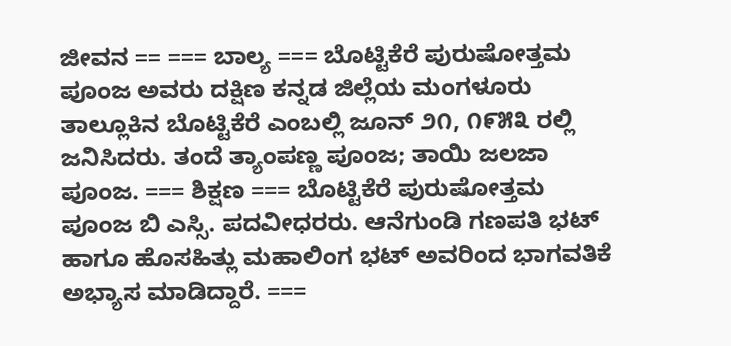ಜೀವನ == === ಬಾಲ್ಯ === ಬೊಟ್ಟಿಕೆರೆ ಪುರುಷೋತ್ತಮ ಪೂಂಜ ಅವರು ದಕ್ಷಿಣ ಕನ್ನಡ ಜಿಲ್ಲೆಯ ಮಂಗಳೂರು ತಾಲ್ಲೂಕಿನ ಬೊಟ್ಟಿಕೆರೆ ಎಂಬಲ್ಲಿ ಜೂನ್ ೨೧, ೧೯೫೩ ರಲ್ಲಿ ಜನಿಸಿದರು. ತಂದೆ ತ್ಯಾಂಪಣ್ಣ ಪೂಂಜ; ತಾಯಿ ಜಲಜಾ ಪೂಂಜ. === ಶಿಕ್ಷಣ === ಬೊಟ್ಟಿಕೆರೆ ಪುರುಷೋತ್ತಮ ಪೂಂಜ ಬಿ ಎಸ್ಸಿ. ಪದವೀಧರರು. ಆನೆಗುಂಡಿ ಗಣಪತಿ ಭಟ್ ಹಾಗೂ ಹೊಸಹಿತ್ಲು ಮಹಾಲಿಂಗ ಭಟ್ ಅವರಿಂದ ಭಾಗವತಿಕೆ ಅಭ್ಯಾಸ ಮಾಡಿದ್ದಾರೆ. ===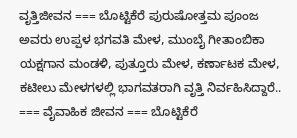ವೃತ್ತಿಜೀವನ === ಬೊಟ್ಟಿಕೆರೆ ಪುರುಷೋತ್ತಮ ಪೂಂಜ ಅವರು ಉಪ್ಪಳ ಭಗವತಿ ಮೇಳ, ಮುಂಬೈ ಗೀತಾಂಬಿಕಾ ಯಕ್ಷಗಾನ ಮಂಡಳಿ, ಪುತ್ತೂರು ಮೇಳ, ಕರ್ಣಾಟಕ ಮೇಳ, ಕಟೀಲು ಮೇಳಗಳಲ್ಲಿ ಭಾಗವತರಾಗಿ ವೃತ್ತಿ ನಿರ್ವಹಿಸಿದ್ದಾರೆ.. === ವೈವಾಹಿಕ ಜೀವನ === ಬೊಟ್ಟಿಕೆರೆ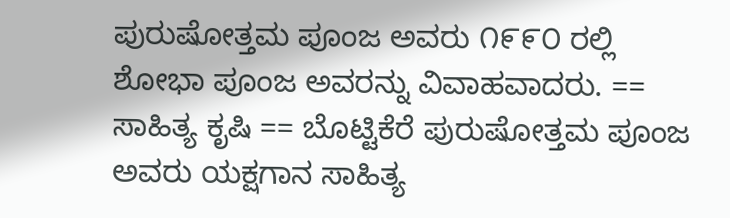ಪುರುಷೋತ್ತಮ ಪೂಂಜ ಅವರು ೧೯೯೦ ರಲ್ಲಿ ಶೋಭಾ ಪೂಂಜ ಅವರನ್ನು ವಿವಾಹವಾದರು. == ಸಾಹಿತ್ಯ ಕೃಷಿ == ಬೊಟ್ಟಿಕೆರೆ ಪುರುಷೋತ್ತಮ ಪೂಂಜ ಅವರು ಯಕ್ಷಗಾನ ಸಾಹಿತ್ಯ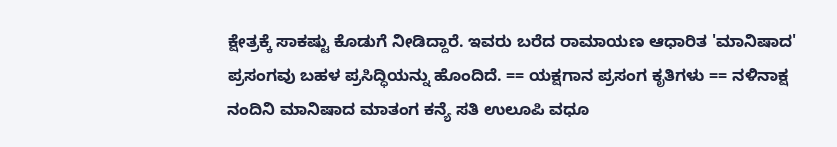ಕ್ಷೇತ್ರಕ್ಕೆ ಸಾಕಷ್ಟು ಕೊಡುಗೆ ನೀಡಿದ್ದಾರೆ. ಇವರು ಬರೆದ ರಾಮಾಯಣ ಆಧಾರಿತ 'ಮಾನಿಷಾದ' ಪ್ರಸಂಗವು ಬಹಳ ಪ್ರಸಿದ್ಧಿಯನ್ನು ಹೊಂದಿದೆ. == ಯಕ್ಷಗಾನ ಪ್ರಸಂಗ ಕೃತಿಗಳು == ನಳಿನಾಕ್ಷ ನಂದಿನಿ ಮಾನಿಷಾದ ಮಾತಂಗ ಕನ್ಯೆ ಸತಿ ಉಲೂಪಿ ವಧೂ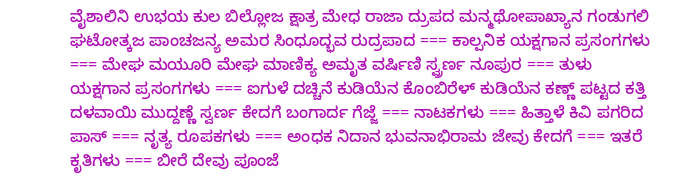ವೈಶಾಲಿನಿ ಉಭಯ ಕುಲ ಬಿಲ್ಲೋಜ ಕ್ಷಾತ್ರ ಮೇಧ ರಾಜಾ ದ್ರುಪದ ಮನ್ಮಥೋಪಾಖ್ಯಾನ ಗಂಡುಗಲಿ ಘಟೋತ್ಕಜ ಪಾಂಚಜನ್ಯ ಅಮರ ಸಿಂಧೂದ್ಭವ ರುದ್ರಪಾದ === ಕಾಲ್ಪನಿಕ ಯಕ್ಷಗಾನ ಪ್ರಸಂಗಗಳು === ಮೇಘ ಮಯೂರಿ ಮೇಘ ಮಾಣಿಕ್ಯ ಅಮೃತ ವರ್ಷಿಣಿ ಸ್ವ್ರರ್ಣ ನೂಪುರ === ತುಳು ಯಕ್ಷಗಾನ ಪ್ರಸಂಗಗಳು === ಐಗುಳೆ ದಚ್ಚಿನೆ ಕುಡಿಯೆನ ಕೊಂಬಿರೆಳ್ ಕುಡಿಯೆನ ಕಣ್ಣ್ ಪಟ್ಟದ ಕತ್ತಿ ದಳವಾಯಿ ಮುದ್ದಣ್ಣೆ ಸ್ವರ್ಣ ಕೇದಗೆ ಬಂಗಾರ್ದ ಗೆಜ್ಜೆ === ನಾಟಕಗಳು === ಹಿತ್ತಾಳೆ ಕಿವಿ ಪಗರಿದ ಪಾಸ್ === ನೃತ್ಯ ರೂಪಕಗಳು === ಅಂಧಕ ನಿದಾನ ಭುವನಾಭಿರಾಮ ಜೇವು ಕೇದಗೆ === ಇತರೆ ಕೃತಿಗಳು === ಬೀರೆ ದೇವು ಪೂಂಜೆ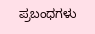ಪ್ರಬಂಧಗಳು